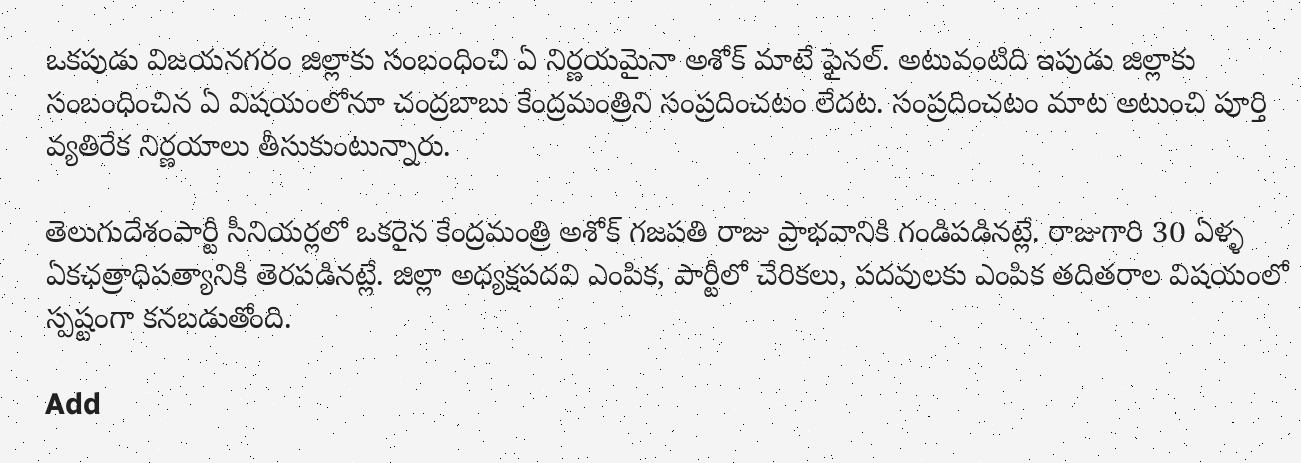ఒకపుడు విజయనగరం జిల్లాకు సంబంధించి ఏ నిర్ణయమైనా అశోక్ మాటే ఫైనల్. అటువంటిది ఇపుడు జిల్లాకు సంబంధించిన ఏ విషయంలోనూ చంద్రబాబు కేంద్రమంత్రిని సంప్రదించటం లేదట. సంప్రదించటం మాట అటుంచి పూర్తి వ్యతిరేక నిర్ణయాలు తీసుకుంటున్నారు.

తెలుగుదేశంపార్టీ సీనియర్లలో ఒకరైన కేంద్రమంత్రి అశోక్ గజపతి రాజు ప్రాభవానికి గండిపడినట్లే. రాజుగారి 30 ఏళ్ళ ఏకఛత్రాధిపత్యానికి తెరపడినట్లే. జిల్లా అధ్యక్షపదవి ఎంపిక, పార్టీలో చేరికలు, పదవులకు ఎంపిక తదితరాల విషయంలో స్పష్టంగా కనబడుతోంది.

Add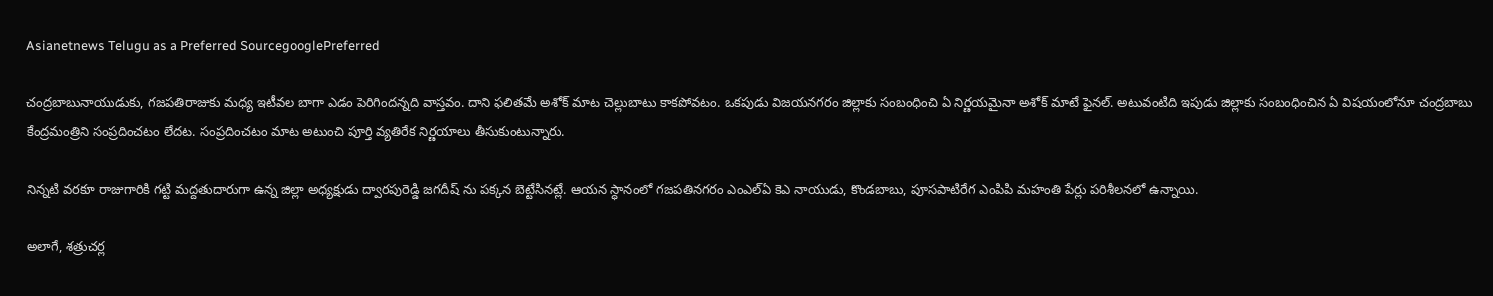Asianetnews Telugu as a Preferred SourcegooglePreferred

చంద్రబాబునాయుడుకు, గజపతిరాజుకు మధ్య ఇటీవల బాగా ఎడం పెరిగిందన్నది వాస్తవం. దాని ఫలితమే అశోక్ మాట చెల్లుబాటు కాకపోవటం. ఒకపుడు విజయనగరం జిల్లాకు సంబంధించి ఏ నిర్ణయమైనా అశోక్ మాటే ఫైనల్. అటువంటిది ఇపుడు జిల్లాకు సంబంధించిన ఏ విషయంలోనూ చంద్రబాబు కేంద్రమంత్రిని సంప్రదించటం లేదట. సంప్రదించటం మాట అటుంచి పూర్తి వ్యతిరేక నిర్ణయాలు తీసుకుంటున్నారు.

నిన్నటి వరకూ రాజుగారికి గట్టి మద్దతుదారుగా ఉన్న జిల్లా అధ్యక్షుడు ద్వారపురెడ్డి జగదీష్ ను పక్కన బెట్టేసినట్లే. ఆయన స్ధానంలో గజపతినగరం ఎంఎల్ఏ కెఎ నాయుడు, కొండబాబు, పూసపాటిరేగ ఎంపిపి మహంతి పేర్లు పరిశీలనలో ఉన్నాయి.

అలాగే, శత్రుచర్ల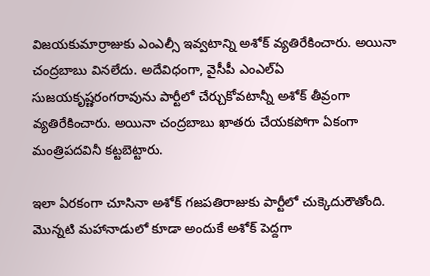విజయకుమార్రాజుకు ఎంఎల్సీ ఇవ్వటాన్ని అశోక్ వ్యతిరేకించారు. అయినా చంద్రబాబు వినలేదు. అదేవిధంగా, వైసీపీ ఎంఎల్ఏ సుజయకృష్ణరంగరావును పార్టీలో చేర్చుకోవటాన్నీ అశోక్ తీవ్రంగా వ్యతిరేకించారు. అయినా చంద్రబాబు ఖాతరు చేయకపోగా ఏకంగా మంత్రిపదవినీ కట్టబెట్టారు.

ఇలా ఏరకంగా చూసినా అశోక్ గజపతిరాజుకు పార్టీలో చుక్కెదురౌతోంది. మొన్నటి మహానాడులో కూడా అందుకే అశోక్ పెద్దగా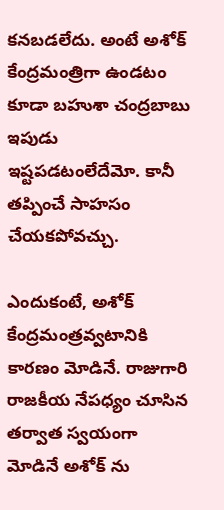కనబడలేదు. అంటే అశోక్ కేంద్రమంత్రిగా ఉండటం కూడా బహుశా చంద్రబాబు ఇపుడు ఇష్టపడటంలేదేమో. కానీ తప్పించే సాహసం చేయకపోవచ్చు.

ఎందుకంటే, అశోక్ కేంద్రమంత్రవ్వటానికి కారణం మోడినే. రాజుగారి రాజకీయ నేపధ్యం చూసిన తర్వాత స్వయంగా మోడినే అశోక్ ను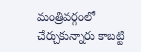మంత్రివర్గంలో చేర్చుకున్నారు కాబట్టి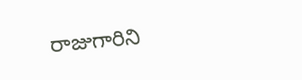రాజుగారిని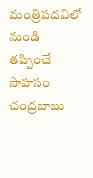మంత్రిపదవిలో నుండి తప్పించే సాహసం చంద్రబాబు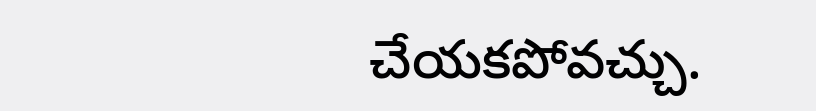చేయకపోవచ్చు.